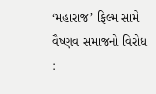‘મહારાજ’ ફિલ્મ સામે વૈષ્ણવ સમાજનો વિરોધ :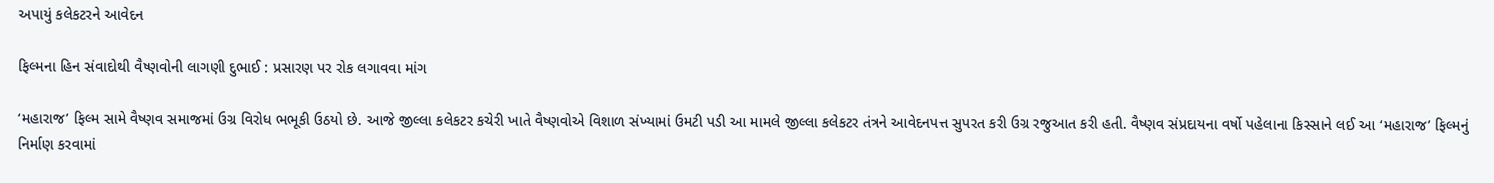અપાયું કલેકટરને આવેદન

ફિલ્મના હિન સંવાદોથી વૈષ્ણવોની લાગણી દુભાઈ : પ્રસારણ પર રોક લગાવવા માંગ

‘મહારાજ’ ફિલ્મ સામે વૈષ્ણવ સમાજમાં ઉગ્ર વિરોધ ભભૂકી ઉઠયો છે. આજે જીલ્લા કલેકટર કચેરી ખાતે વૈષ્ણવોએ વિશાળ સંખ્યામાં ઉમટી પડી આ મામલે જીલ્લા કલેકટર તંત્રને આવેદનપત્ત સુપરત કરી ઉગ્ર રજુઆત કરી હતી. વૈષ્ણવ સંપ્રદાયના વર્ષો પહેલાના કિસ્સાને લઈ આ ‘મહારાજ’ ફિલ્મનું નિર્માણ કરવામાં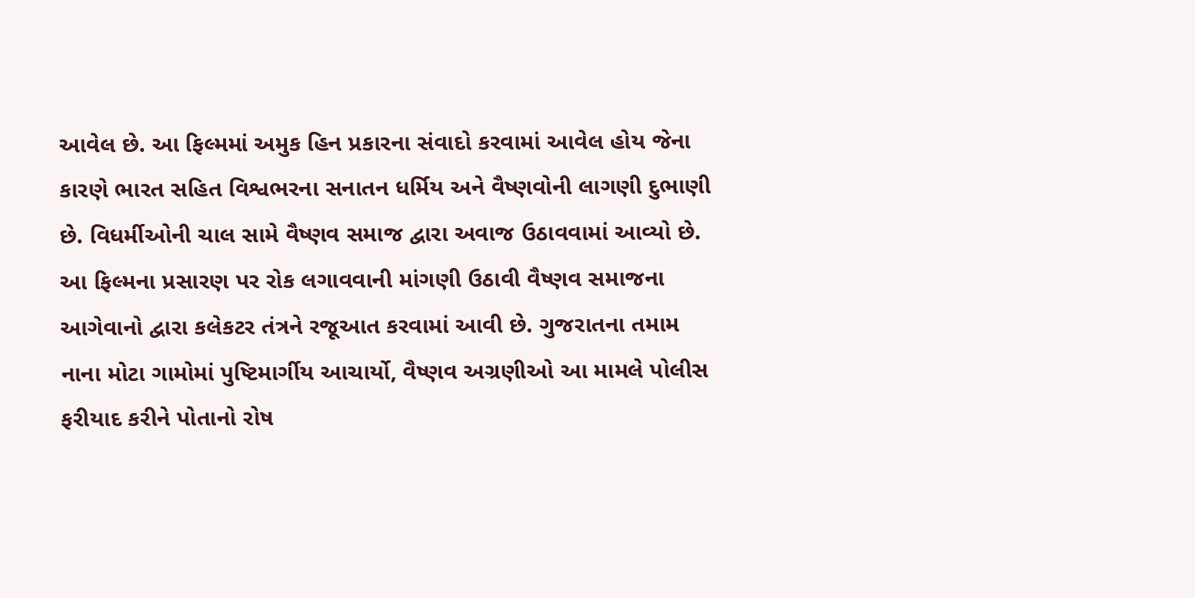આવેલ છે. આ ફિલ્મમાં અમુક હિન પ્રકારના સંવાદો કરવામાં આવેલ હોય જેના કારણે ભારત સહિત વિશ્વભરના સનાતન ધર્મિય અને વૈષ્ણવોની લાગણી દુભાણી છે. વિધર્મીઓની ચાલ સામે વૈષ્ણવ સમાજ દ્વારા અવાજ ઉઠાવવામાં આવ્યો છે. આ ફિલ્મના પ્રસારણ પર રોક લગાવવાની માંગણી ઉઠાવી વૈષ્ણવ સમાજના આગેવાનો દ્વારા કલેકટર તંત્રને રજૂઆત કરવામાં આવી છે. ગુજરાતના તમામ નાના મોટા ગામોમાં પુષ્ટિમાર્ગીય આચાર્યો, વૈષ્ણવ અગ્રણીઓ આ મામલે પોલીસ ફરીયાદ કરીને પોતાનો રોષ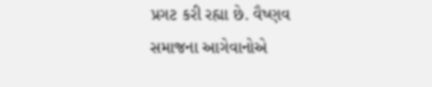પ્રગટ કરી રહ્યા છે. વૈષ્ણવ સમાજના આગેવાનોએ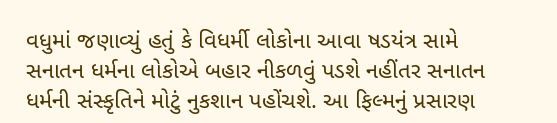વધુમાં જણાવ્યું હતું કે વિધર્મી લોકોના આવા ષડયંત્ર સામે સનાતન ધર્મના લોકોએ બહાર નીકળવું પડશે નહીંતર સનાતન ધર્મની સંસ્કૃતિને મોટું નુકશાન પહોંચશે. આ ફિલ્મનું પ્રસારણ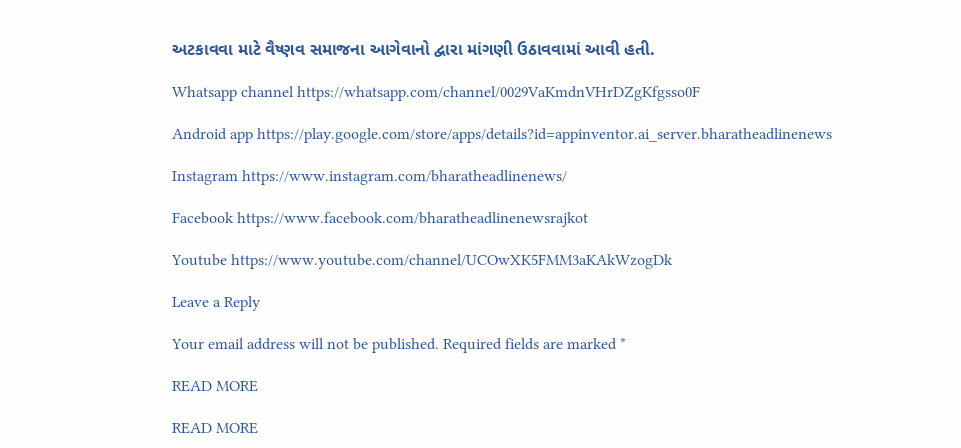અટકાવવા માટે વૈષ્ણવ સમાજના આગેવાનો દ્વારા માંગણી ઉઠાવવામાં આવી હતી.

Whatsapp channel https://whatsapp.com/channel/0029VaKmdnVHrDZgKfgsso0F

Android app https://play.google.com/store/apps/details?id=appinventor.ai_server.bharatheadlinenews

Instagram https://www.instagram.com/bharatheadlinenews/

Facebook https://www.facebook.com/bharatheadlinenewsrajkot

Youtube https://www.youtube.com/channel/UCOwXK5FMM3aKAkWzogDk

Leave a Reply

Your email address will not be published. Required fields are marked *

READ MORE

READ MORE